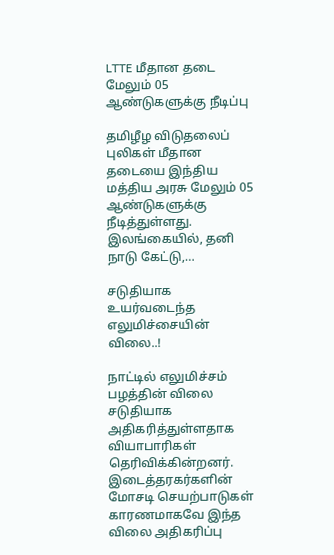LTTE மீதான தடை மேலும் 05 ஆண்டுகளுக்கு நீடிப்பு

தமிழீழ விடுதலைப் புலிகள் மீதான தடையை இந்திய மத்திய அரசு மேலும் 05 ஆண்டுகளுக்கு நீடித்துள்ளது. இலங்கையில், தனி நாடு கேட்டு,…

சடுதியாக உயர்வடைந்த எலுமிச்சையின் விலை..!

நாட்டில் எலுமிச்சம் பழத்தின் விலை சடுதியாக அதிகரித்துள்ளதாக வியாபாரிகள் தெரிவிக்கின்றனர். இடைத்தரகர்களின் மோசடி செயற்பாடுகள் காரணமாகவே இந்த விலை அதிகரிப்பு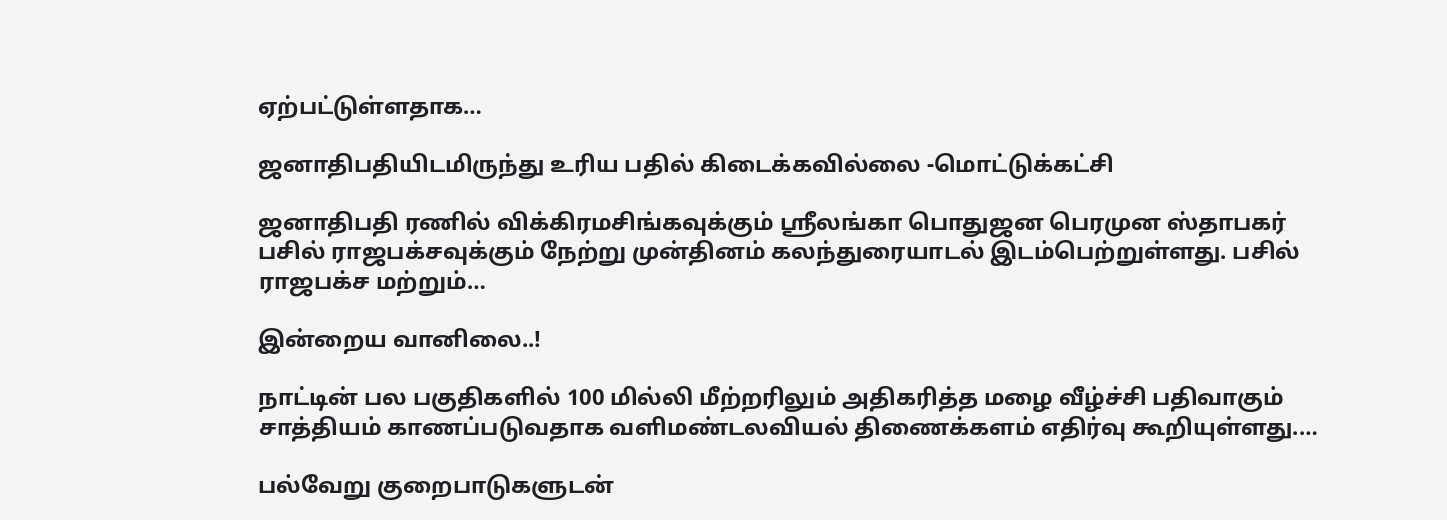ஏற்பட்டுள்ளதாக…

ஜனாதிபதி‌யிடமிருந்து உரிய பதில் கிடைக்கவில்லை -மொட்டுக்கட்சி

ஜனாதிபதி‌ ரணில் விக்கிரமசிங்கவுக்கும் ஶ்ரீலங்கா பொதுஜன பெரமுன ஸ்தாபகர் பசில் ராஜபக்சவுக்கும் நேற்று முன்தினம் கலந்துரையாடல் இடம்பெற்றுள்ளது. பசில் ராஜபக்ச மற்றும்…

இன்றைய வானிலை..!

நாட்டின் பல பகுதிகளில் 100 மில்லி மீற்றரிலும் அதிகரித்த மழை வீழ்ச்சி பதிவாகும் சாத்தியம் காணப்படுவதாக வளிமண்டலவியல் திணைக்களம் எதிர்வு கூறியுள்ளது.…

பல்வேறு குறைபாடுகளுடன்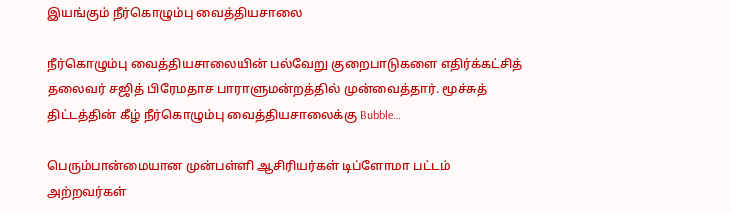இயங்கும் நீர்கொழும்பு வைத்தியசாலை

நீர்கொழும்பு வைத்தியசாலையின் பல்வேறு குறைபாடுகளை எதிர்க்கட்சித் தலைவர் சஜித் பிரேமதாச பாராளுமன்றத்தில் முன்வைத்தார். மூச்சுத் திட்டத்தின் கீழ் நீர்கொழும்பு வைத்தியசாலைக்கு Bubble…

பெரும்பான்மையான முன்பள்ளி ஆசிரியர்கள் டிப்ளோமா பட்டம் அற்றவர்கள்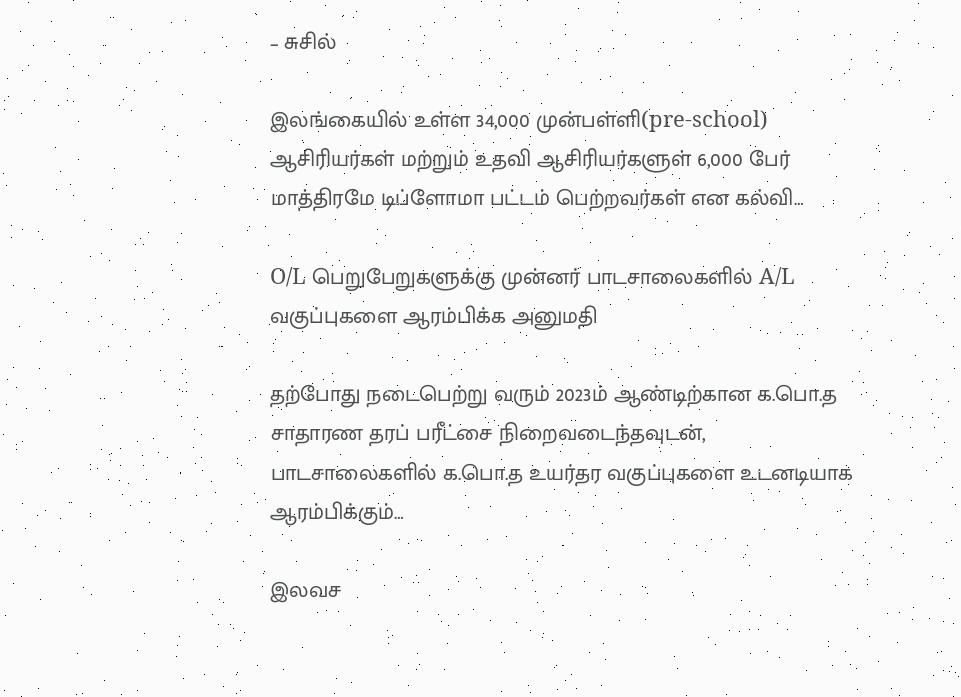– சுசில்

இலங்கையில் உள்ள 34,000 முன்பள்ளி(pre-school) ஆசிரியர்கள் மற்றும் உதவி ஆசிரியர்களுள் 6,000 பேர் மாத்திரமே டிப்ளோமா பட்டம் பெற்றவர்கள் என கல்வி…

O/L பெறுபேறுகளுக்கு முன்னர் பாடசாலைகளில் A/L வகுப்புகளை ஆரம்பிக்க அனுமதி

தற்போது நடைபெற்று வரும் 2023ம் ஆண்டிற்கான க.பொ.த சாதாரண தரப் பரீட்சை நிறைவடைந்தவுடன், பாடசாலைகளில் க.பொ.த உயர்தர வகுப்புகளை உடனடியாக ஆரம்பிக்கும்…

இலவச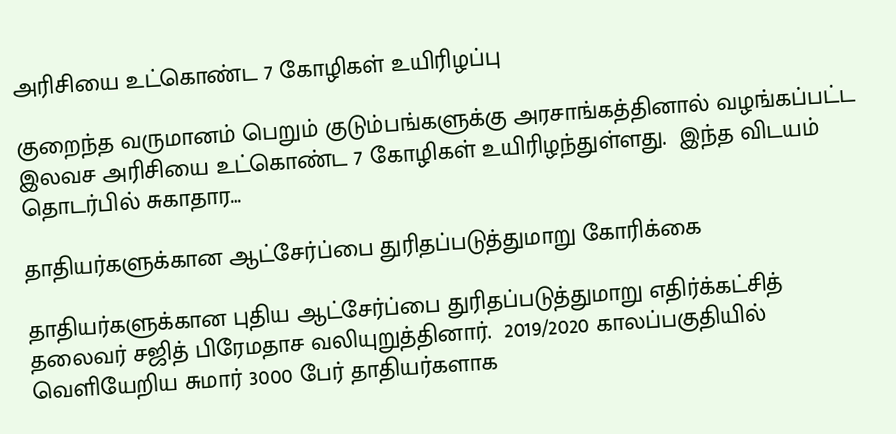அரிசியை உட்கொண்ட 7 கோழிகள் உயிரிழப்பு

குறைந்த வருமானம் பெறும் குடும்பங்களுக்கு அரசாங்கத்தினால் வழங்கப்பட்ட இலவச அரிசியை உட்கொண்ட 7 கோழிகள் உயிரிழந்துள்ளது.  இந்த விடயம் தொடர்பில் சுகாதார…

தாதியர்களுக்கான ஆட்சேர்ப்பை துரிதப்படுத்துமாறு கோரிக்கை

தாதியர்களுக்கான புதிய ஆட்சேர்ப்பை துரிதப்படுத்துமாறு எதிர்க்கட்சித் தலைவர் சஜித் பிரேமதாச வலியுறுத்தினார்.  2019/2020 காலப்பகுதியில் வெளியேறிய சுமார் 3000 பேர் தாதியர்களாக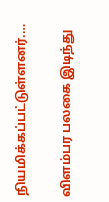நியமிக்கப்பட்டுள்ளனர்.…

விளம்பர பலகை இடிந்து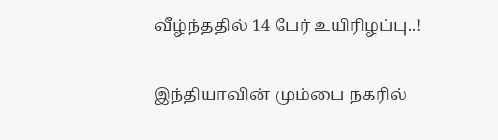வீழ்ந்ததில் 14 பேர் உயிரிழப்பு..!

இந்தியாவின் மும்பை நகரில்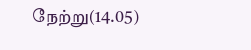நேற்று(14.05)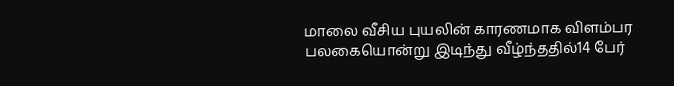மாலை வீசிய புயலின் காரணமாக விளம்பர பலகையொன்று இடிந்து வீழ்ந்ததில்14 பேர்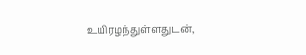உயிரழந்துள்ளதுடன்,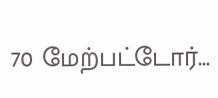70 மேற்பட்டோர்…